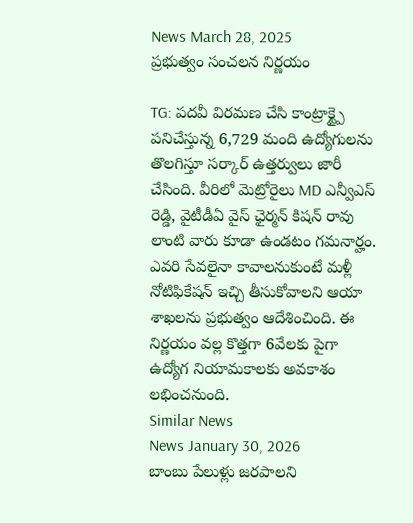News March 28, 2025
ప్రభుత్వం సంచలన నిర్ణయం

TG: పదవీ విరమణ చేసి కాంట్రాక్ట్పై పనిచేస్తున్న 6,729 మంది ఉద్యోగులను తొలగిస్తూ సర్కార్ ఉత్తర్వులు జారీ చేసింది. వీరిలో మెట్రోరైలు MD ఎన్వీఎస్ రెడ్డి, వైటీడీఏ వైస్ ఛైర్మన్ కిషన్ రావు లాంటి వారు కూడా ఉండటం గమనార్హం. ఎవరి సేవలైనా కావాలనుకుంటే మళ్లీ నోటిఫికేషన్ ఇచ్చి తీసుకోవాలని ఆయా శాఖలను ప్రభుత్వం ఆదేశించింది. ఈ నిర్ణయం వల్ల కొత్తగా 6వేలకు పైగా ఉద్యోగ నియామకాలకు అవకాశం లభించనుంది.
Similar News
News January 30, 2026
బాంబు పేలుళ్లు జరపాలని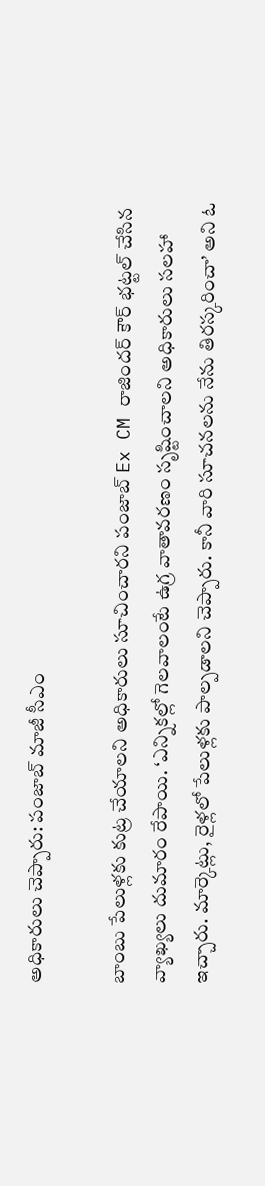అధికారులు చెప్పారు: పంజాబ్ మాజీ సీఎం

బాంబు పేలుళ్లకు కుట్ర చేయాలని అధికారులు సూచించారని పంజాబ్ Ex CM రాజిందర్ కౌర్ భట్టల్ చేసిన వ్యాఖ్యలు దుమారం రేపాయి. ‘ఎన్నికల్లో గెలవాలంటే ఉగ్ర వాతావరణం సృష్టించాలని అధికారులు సలహా ఇచ్చారు. మార్కెట్లు, రైళ్లలో పేలుళ్లకు పాల్పడాలని చెప్పారు. కానీ వారి సూచనలను నేను తిరస్కరించా’ అని ఓ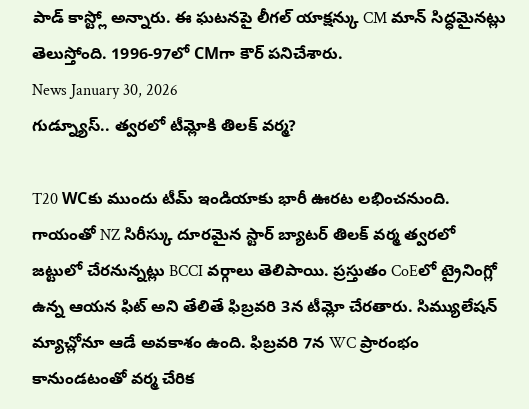పాడ్ కాస్ట్లో అన్నారు. ఈ ఘటనపై లీగల్ యాక్షన్కు CM మాన్ సిద్ధమైనట్లు తెలుస్తోంది. 1996-97లో CMగా కౌర్ పనిచేశారు.
News January 30, 2026
గుడ్న్యూస్.. త్వరలో టీమ్లోకి తిలక్ వర్మ?

T20 WCకు ముందు టీమ్ ఇండియాకు భారీ ఊరట లభించనుంది. గాయంతో NZ సిరీస్కు దూరమైన స్టార్ బ్యాటర్ తిలక్ వర్మ త్వరలో జట్టులో చేరనున్నట్లు BCCI వర్గాలు తెలిపాయి. ప్రస్తుతం CoEలో ట్రైనింగ్లో ఉన్న ఆయన ఫిట్ అని తేలితే ఫిబ్రవరి 3న టీమ్లో చేరతారు. సిమ్యులేషన్ మ్యాచ్లోనూ ఆడే అవకాశం ఉంది. ఫిబ్రవరి 7న WC ప్రారంభం కానుండటంతో వర్మ చేరిక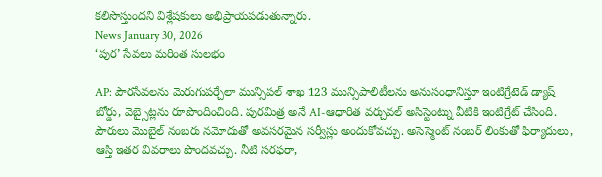కలిసొస్తుందని విశ్లేషకులు అభిప్రాయపడుతున్నారు.
News January 30, 2026
‘పుర’ సేవలు మరింత సులభం

AP: పౌరసేవలను మెరుగుపర్చేలా మున్సిపల్ శాఖ 123 మున్సిపాలిటీలను అనుసంధానిస్తూ ఇంటిగ్రేటెడ్ డ్యాష్ బోర్డు, వెబ్సైట్లను రూపొందించింది. పురమిత్ర అనే AI-ఆధారిత వర్చువల్ అసిస్టెంట్ను వీటికి ఇంటిగ్రేట్ చేసింది. పౌరులు మొబైల్ నంబరు నమోదుతో అవసరమైన సర్వీస్లు అందుకోవచ్చు. అసెస్మెంట్ నంబర్ లింకుతో ఫిర్యాదులు, ఆస్తి ఇతర వివరాలు పొందవచ్చు. నీటి సరఫరా,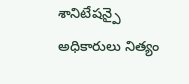శానిటేషన్పై అధికారులు నిత్యం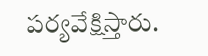పర్యవేక్షిస్తారు.